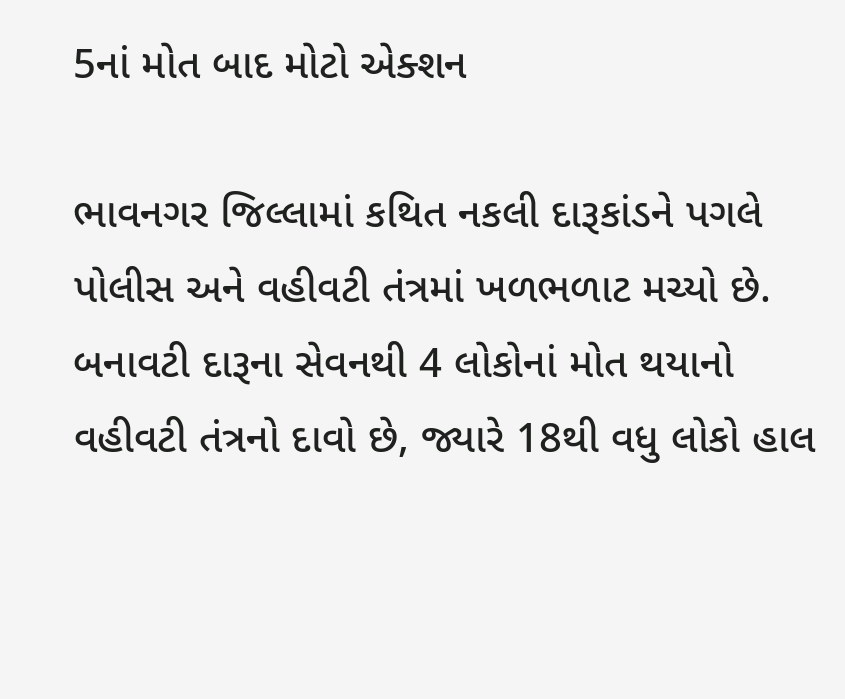5નાં મોત બાદ મોટો એક્શન

ભાવનગર જિલ્લામાં કથિત નકલી દારૂકાંડને પગલે પોલીસ અને વહીવટી તંત્રમાં ખળભળાટ મચ્યો છે. બનાવટી દારૂના સેવનથી 4 લોકોનાં મોત થયાનો વહીવટી તંત્રનો દાવો છે, જ્યારે 18થી વધુ લોકો હાલ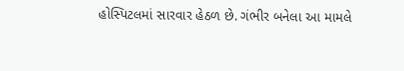હોસ્પિટલમાં સારવાર હેઠળ છે. ગંભીર બનેલા આ મામલે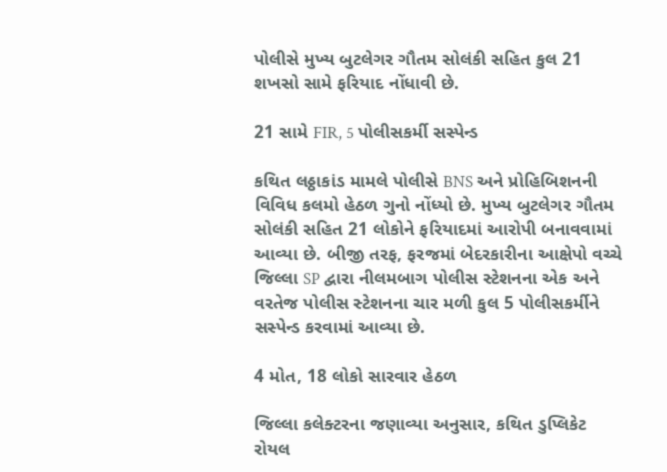પોલીસે મુખ્ય બુટલેગર ગૌતમ સોલંકી સહિત કુલ 21 શખસો સામે ફરિયાદ નોંધાવી છે.

21 સામે FIR, 5 પોલીસકર્મી સસ્પેન્ડ

કથિત લઠ્ઠાકાંડ મામલે પોલીસે BNS અને પ્રોહિબિશનની વિવિધ કલમો હેઠળ ગુનો નોંધ્યો છે. મુખ્ય બુટલેગર ગૌતમ સોલંકી સહિત 21 લોકોને ફરિયાદમાં આરોપી બનાવવામાં આવ્યા છે. બીજી તરફ, ફરજમાં બેદરકારીના આક્ષેપો વચ્ચે જિલ્લા SP દ્વારા નીલમબાગ પોલીસ સ્ટેશનના એક અને વરતેજ પોલીસ સ્ટેશનના ચાર મળી કુલ 5 પોલીસકર્મીને સસ્પેન્ડ કરવામાં આવ્યા છે.

4 મોત, 18 લોકો સારવાર હેઠળ

જિલ્લા કલેક્ટરના જણાવ્યા અનુસાર, કથિત ડુપ્લિકેટ રોયલ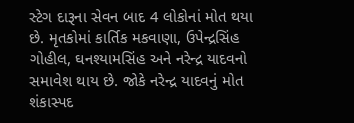સ્ટેગ દારૂના સેવન બાદ 4 લોકોનાં મોત થયા છે. મૃતકોમાં કાર્તિક મકવાણા, ઉપેન્દ્રસિંહ ગોહીલ, ઘનશ્યામસિંહ અને નરેન્દ્ર યાદવનો સમાવેશ થાય છે. જોકે નરેન્દ્ર યાદવનું મોત શંકાસ્પદ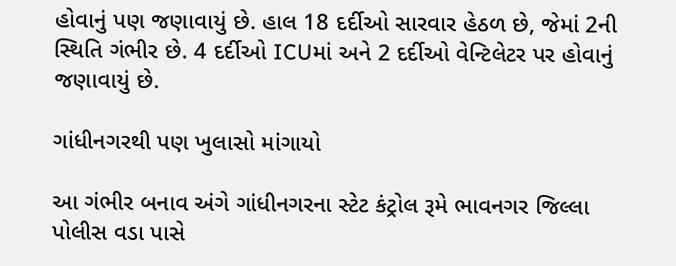હોવાનું પણ જણાવાયું છે. હાલ 18 દર્દીઓ સારવાર હેઠળ છે, જેમાં 2ની સ્થિતિ ગંભીર છે. 4 દર્દીઓ ICUમાં અને 2 દર્દીઓ વેન્ટિલેટર પર હોવાનું જણાવાયું છે.

ગાંધીનગરથી પણ ખુલાસો માંગાયો

આ ગંભીર બનાવ અંગે ગાંધીનગરના સ્ટેટ કંટ્રોલ રૂમે ભાવનગર જિલ્લા પોલીસ વડા પાસે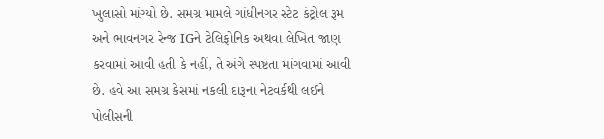ખુલાસો માંગ્યો છે. સમગ્ર મામલે ગાંધીનગર સ્ટેટ કંટ્રોલ રૂમ અને ભાવનગર રેન્જ IGને ટેલિફોનિક અથવા લેખિત જાણ કરવામાં આવી હતી કે નહીં, તે અંગે સ્પષ્ટતા માંગવામાં આવી છે. હવે આ સમગ્ર કેસમાં નકલી દારૂના નેટવર્કથી લઈને પોલીસની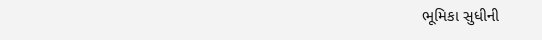ભૂમિકા સુધીની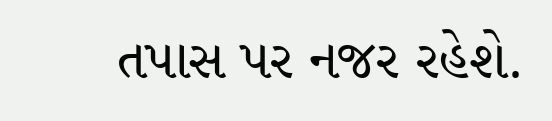તપાસ પર નજર રહેશે.